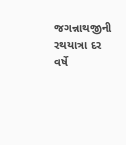જગન્નાથજીની રથયાત્રા દર વર્ષે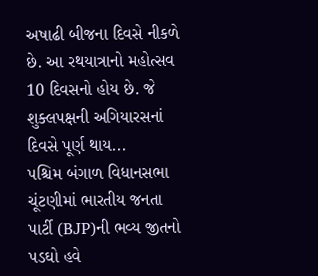અષાઢી બીજના દિવસે નીકળે છે. આ રથયાત્રાનો મહોત્સવ 10 દિવસનો હોય છે. જે શુક્લપક્ષની અગિયારસનાં દિવસે પૂર્ણ થાય...
પશ્ચિમ બંગાળ વિધાનસભા ચૂંટણીમાં ભારતીય જનતા પાર્ટી (BJP)ની ભવ્ય જીતનો પડઘો હવે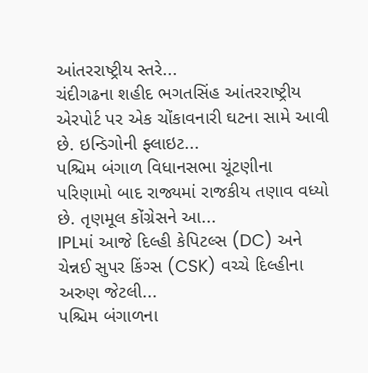આંતરરાષ્ટ્રીય સ્તરે...
ચંદીગઢના શહીદ ભગતસિંહ આંતરરાષ્ટ્રીય એરપોર્ટ પર એક ચોંકાવનારી ઘટના સામે આવી છે. ઇન્ડિગોની ફ્લાઇટ...
પશ્ચિમ બંગાળ વિધાનસભા ચૂંટણીના પરિણામો બાદ રાજ્યમાં રાજકીય તણાવ વધ્યો છે. તૃણમૂલ કોંગ્રેસને આ...
IPLમાં આજે દિલ્હી કેપિટલ્સ (DC) અને ચેન્નઈ સુપર કિંગ્સ (CSK) વચ્ચે દિલ્હીના અરુણ જેટલી...
પશ્ચિમ બંગાળના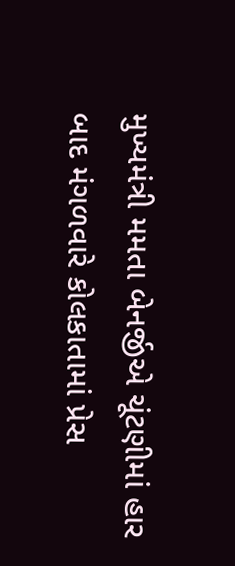મુખ્યમંત્રી મમતા બેનર્જીએ ચૂંટણીમાં હાર બાદ મંગળવારે કોલકાતામાં પ્રેસ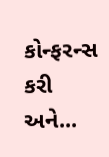કોન્ફરન્સ કરી અને...